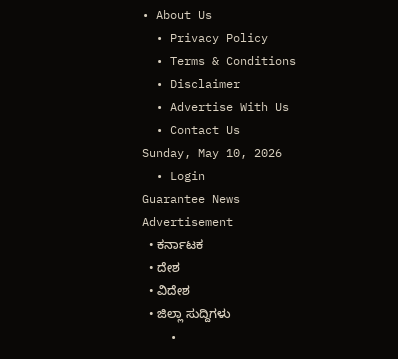• About Us
  • Privacy Policy
  • Terms & Conditions
  • Disclaimer
  • Advertise With Us
  • Contact Us
Sunday, May 10, 2026
  • Login
Guarantee News
Advertisement
  • ಕರ್ನಾಟಕ
  • ದೇಶ
  • ವಿದೇಶ
  • ಜಿಲ್ಲಾ ಸುದ್ದಿಗಳು
    •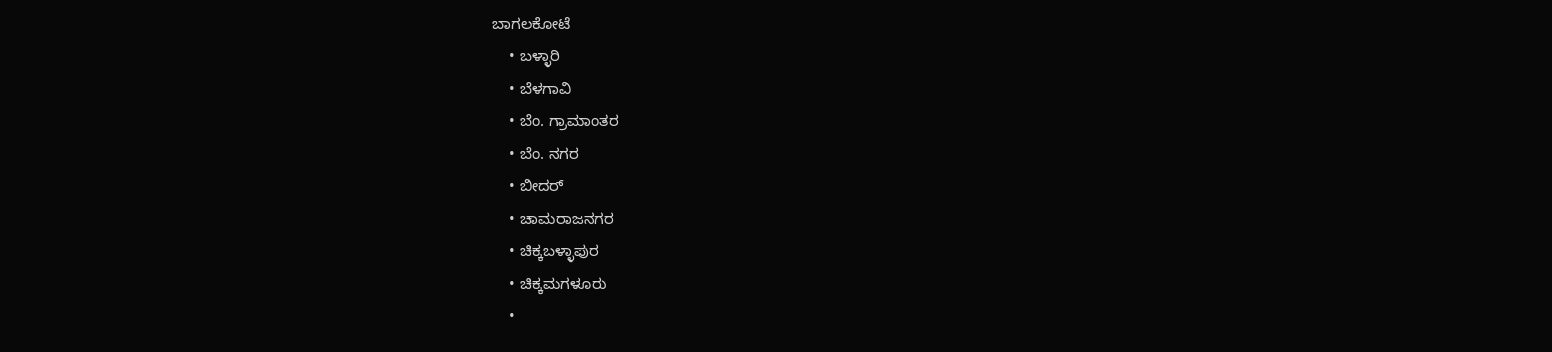ಬಾಗಲಕೋಟೆ
    • ಬಳ್ಳಾರಿ
    • ಬೆಳಗಾವಿ
    • ಬೆಂ. ಗ್ರಾಮಾಂತರ
    • ಬೆಂ. ನಗರ
    • ಬೀದರ್
    • ಚಾಮರಾಜನಗರ
    • ಚಿಕ್ಕಬಳ್ಳಾಪುರ
    • ಚಿಕ್ಕಮಗಳೂರು
    •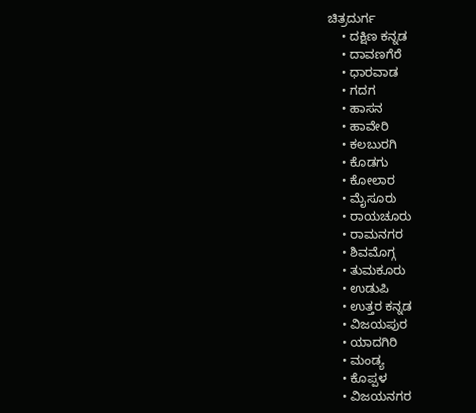ಚಿತ್ರದುರ್ಗ
    • ದಕ್ಷಿಣ ಕನ್ನಡ
    • ದಾವಣಗೆರೆ
    • ಧಾರವಾಡ
    • ಗದಗ
    • ಹಾಸನ
    • ಹಾವೇರಿ
    • ಕಲಬುರಗಿ
    • ಕೊಡಗು
    • ಕೋಲಾರ
    • ಮೈಸೂರು
    • ರಾಯಚೂರು
    • ರಾಮನಗರ
    • ಶಿವಮೊಗ್ಗ
    • ತುಮಕೂರು
    • ಉಡುಪಿ
    • ಉತ್ತರ ಕನ್ನಡ
    • ವಿಜಯಪುರ
    • ಯಾದಗಿರಿ
    • ಮಂಡ್ಯ
    • ಕೊಪ್ಪಳ
    • ವಿಜಯನಗರ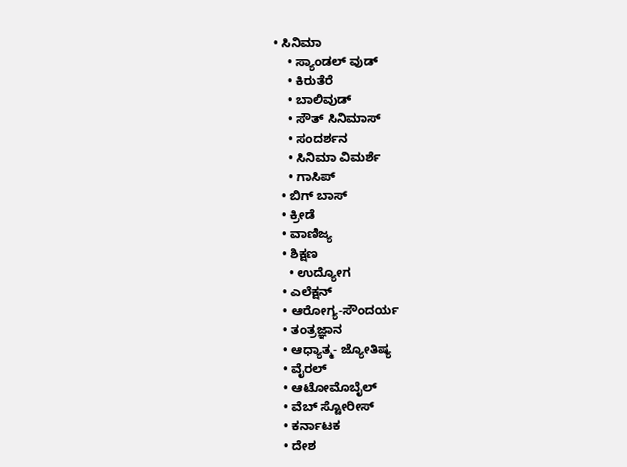• ಸಿನಿಮಾ
    • ಸ್ಯಾಂಡಲ್ ವುಡ್
    • ಕಿರುತೆರೆ
    • ಬಾಲಿವುಡ್
    • ಸೌತ್ ಸಿನಿಮಾಸ್
    • ಸಂದರ್ಶನ
    • ಸಿನಿಮಾ ವಿಮರ್ಶೆ
    • ಗಾಸಿಪ್
  • ಬಿಗ್ ಬಾಸ್
  • ಕ್ರೀಡೆ
  • ವಾಣಿಜ್ಯ
  • ಶಿಕ್ಷಣ
    • ಉದ್ಯೋಗ
  • ಎಲೆಕ್ಷನ್
  • ಆರೋಗ್ಯ-ಸೌಂದರ್ಯ
  • ತಂತ್ರಜ್ಞಾನ
  • ಆಧ್ಯಾತ್ಮ- ಜ್ಯೋತಿಷ್ಯ
  • ವೈರಲ್
  • ಆಟೋಮೊಬೈಲ್
  • ವೆಬ್ ಸ್ಟೋರೀಸ್
  • ಕರ್ನಾಟಕ
  • ದೇಶ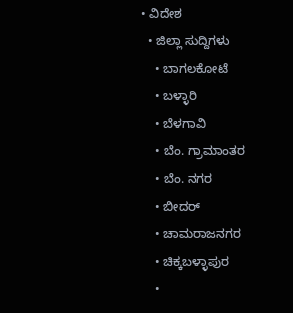• ವಿದೇಶ
  • ಜಿಲ್ಲಾ ಸುದ್ದಿಗಳು
    • ಬಾಗಲಕೋಟೆ
    • ಬಳ್ಳಾರಿ
    • ಬೆಳಗಾವಿ
    • ಬೆಂ. ಗ್ರಾಮಾಂತರ
    • ಬೆಂ. ನಗರ
    • ಬೀದರ್
    • ಚಾಮರಾಜನಗರ
    • ಚಿಕ್ಕಬಳ್ಳಾಪುರ
    •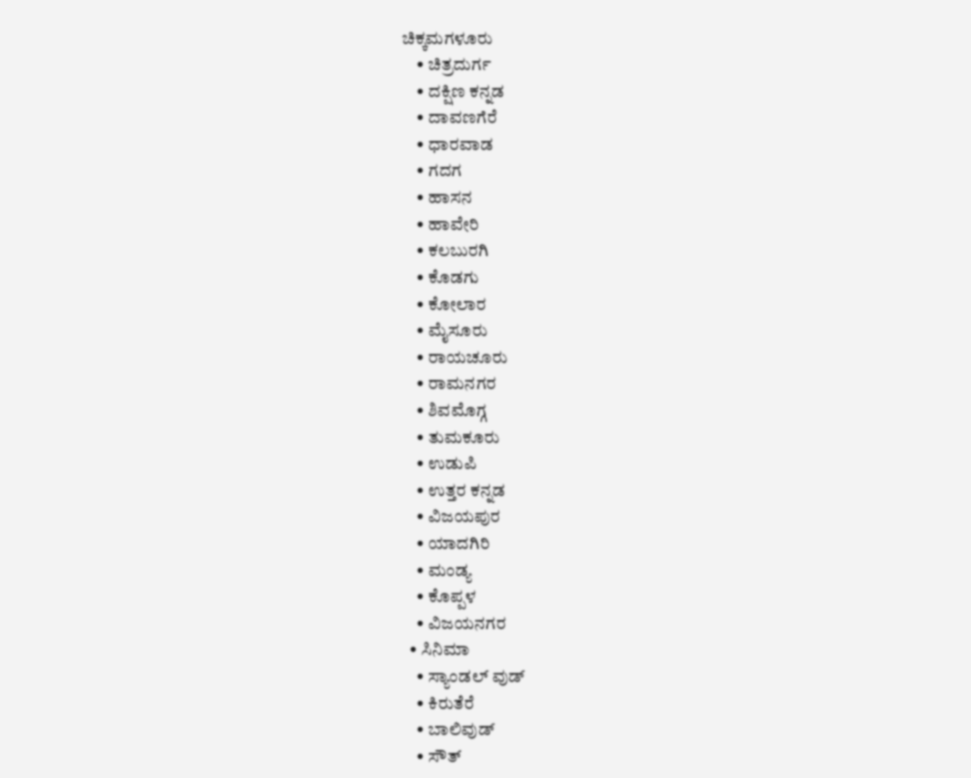ಚಿಕ್ಕಮಗಳೂರು
    • ಚಿತ್ರದುರ್ಗ
    • ದಕ್ಷಿಣ ಕನ್ನಡ
    • ದಾವಣಗೆರೆ
    • ಧಾರವಾಡ
    • ಗದಗ
    • ಹಾಸನ
    • ಹಾವೇರಿ
    • ಕಲಬುರಗಿ
    • ಕೊಡಗು
    • ಕೋಲಾರ
    • ಮೈಸೂರು
    • ರಾಯಚೂರು
    • ರಾಮನಗರ
    • ಶಿವಮೊಗ್ಗ
    • ತುಮಕೂರು
    • ಉಡುಪಿ
    • ಉತ್ತರ ಕನ್ನಡ
    • ವಿಜಯಪುರ
    • ಯಾದಗಿರಿ
    • ಮಂಡ್ಯ
    • ಕೊಪ್ಪಳ
    • ವಿಜಯನಗರ
  • ಸಿನಿಮಾ
    • ಸ್ಯಾಂಡಲ್ ವುಡ್
    • ಕಿರುತೆರೆ
    • ಬಾಲಿವುಡ್
    • ಸೌತ್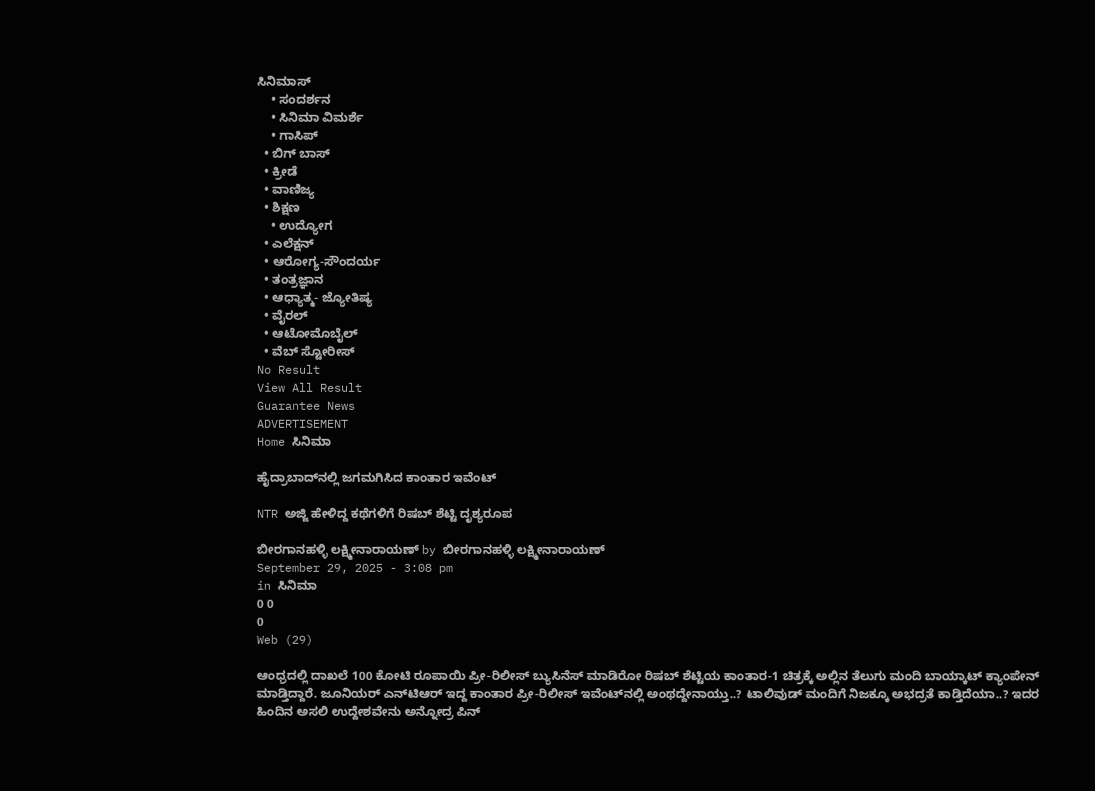ಸಿನಿಮಾಸ್
    • ಸಂದರ್ಶನ
    • ಸಿನಿಮಾ ವಿಮರ್ಶೆ
    • ಗಾಸಿಪ್
  • ಬಿಗ್ ಬಾಸ್
  • ಕ್ರೀಡೆ
  • ವಾಣಿಜ್ಯ
  • ಶಿಕ್ಷಣ
    • ಉದ್ಯೋಗ
  • ಎಲೆಕ್ಷನ್
  • ಆರೋಗ್ಯ-ಸೌಂದರ್ಯ
  • ತಂತ್ರಜ್ಞಾನ
  • ಆಧ್ಯಾತ್ಮ- ಜ್ಯೋತಿಷ್ಯ
  • ವೈರಲ್
  • ಆಟೋಮೊಬೈಲ್
  • ವೆಬ್ ಸ್ಟೋರೀಸ್
No Result
View All Result
Guarantee News
ADVERTISEMENT
Home ಸಿನಿಮಾ

ಹೈದ್ರಾಬಾದ್‌‌‌ನಲ್ಲಿ ಜಗಮಗಿಸಿದ ಕಾಂತಾರ ಇವೆಂಟ್

NTR ಅಜ್ಜಿ ಹೇಳಿದ್ದ ಕಥೆಗಳಿಗೆ ರಿಷಬ್ ಶೆಟ್ಟಿ ದೃಶ್ಯರೂಪ

ಬೀರಗಾನಹಳ್ಳಿ ಲಕ್ಷ್ಮೀನಾರಾಯಣ್ by ಬೀರಗಾನಹಳ್ಳಿ ಲಕ್ಷ್ಮೀನಾರಾಯಣ್
September 29, 2025 - 3:08 pm
in ಸಿನಿಮಾ
0 0
0
Web (29)

ಆಂಧ್ರದಲ್ಲಿ ದಾಖಲೆ 100 ಕೋಟಿ ರೂಪಾಯಿ ಪ್ರೀ-ರಿಲೀಸ್ ಬ್ಯುಸಿನೆಸ್ ಮಾಡಿರೋ ರಿಷಬ್ ಶೆಟ್ಟಿಯ ಕಾಂತಾರ-1 ಚಿತ್ರಕ್ಕೆ ಅಲ್ಲಿನ ತೆಲುಗು ಮಂದಿ ಬಾಯ್ಕಾಟ್ ಕ್ಯಾಂಪೇನ್ ಮಾಡ್ತಿದ್ದಾರೆ. ಜೂನಿಯರ್ ಎನ್‌ಟಿಆರ್ ಇದ್ದ ಕಾಂತಾರ ಪ್ರೀ-ರಿಲೀಸ್ ಇವೆಂಟ್‌‌ನಲ್ಲಿ ಅಂಥದ್ದೇನಾಯ್ತು..? ಟಾಲಿವುಡ್ ಮಂದಿಗೆ ನಿಜಕ್ಕೂ ಅಭದ್ರತೆ ಕಾಡ್ತಿದೆಯಾ..? ಇದರ ಹಿಂದಿನ ಅಸಲಿ ಉದ್ದೇಶವೇನು ಅನ್ನೋದ್ರ ಪಿನ್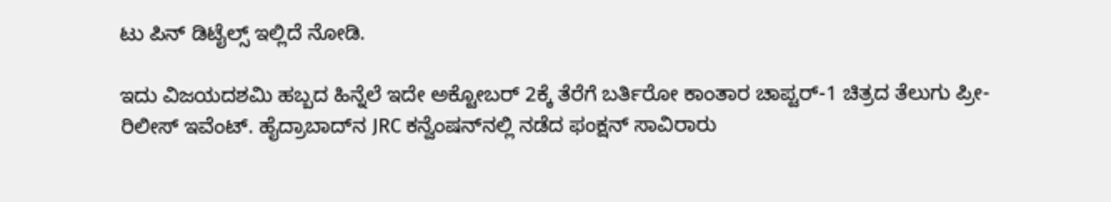ಟು ಪಿನ್ ಡಿಟೈಲ್ಸ್ ಇಲ್ಲಿದೆ ನೋಡಿ.

ಇದು ವಿಜಯದಶಮಿ ಹಬ್ಬದ ಹಿನ್ನೆಲೆ ಇದೇ ಅಕ್ಟೋಬರ್ 2ಕ್ಕೆ ತೆರೆಗೆ ಬರ್ತಿರೋ ಕಾಂತಾರ ಚಾಪ್ಟರ್-1 ಚಿತ್ರದ ತೆಲುಗು ಪ್ರೀ- ರಿಲೀಸ್ ಇವೆಂಟ್. ಹೈದ್ರಾಬಾದ್‌‌ನ JRC ಕನ್ವೆಂಷನ್‌‌ನಲ್ಲಿ ನಡೆದ ಫಂಕ್ಷನ್‌‌‌ ಸಾವಿರಾರು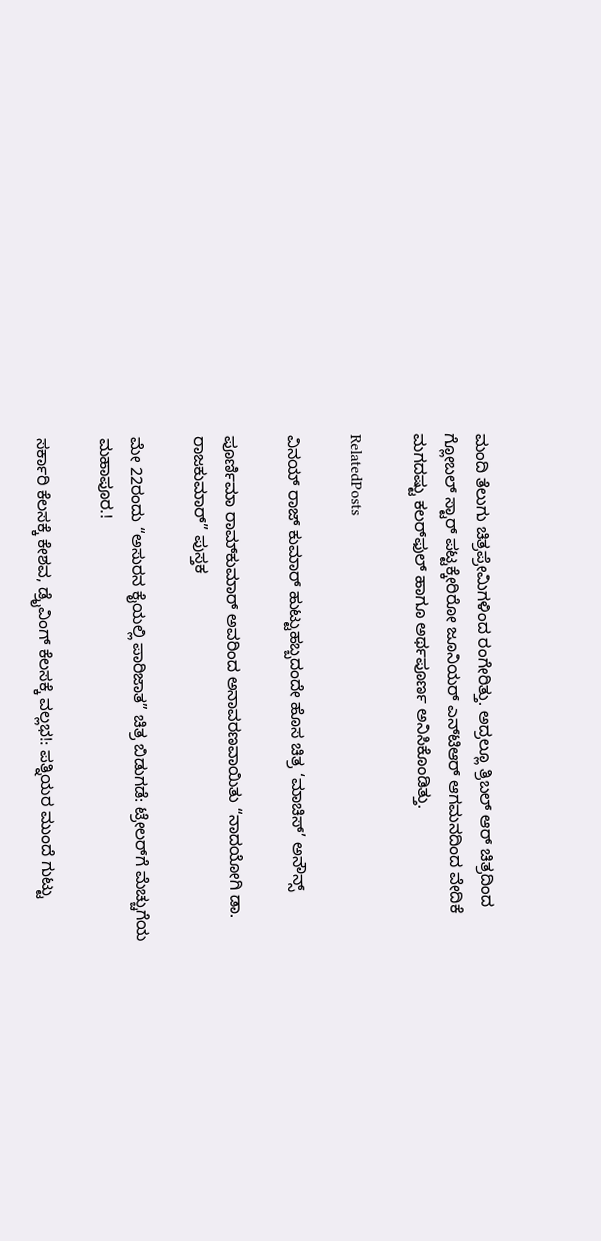ಮಂದಿ ತೆಲುಗು ಚಿತ್ರಪ್ರೇಮಿಗಳಿಂದ ರಂಗೇರಿತ್ತು. ಅದ್ರಲ್ಲೂ ತ್ರಿಬಲ್ ಆರ್ ಚಿತ್ರದಿಂದ ಗ್ಲೋಬಲ್ ಸ್ಟಾರ್ ಪಟ್ಟಕ್ಕೇರಿರೋ ಜೂನಿಯರ್ ಎನ್‌ಟಿಆರ್ ಆಗಮನದಿಂದ ವೇದಿಕೆ ಮಗದಷ್ಟು ಕಲರ್‌‌ಫುಲ್ ಹಾಗೂ ಅರ್ಥಪೂರ್ಣ ಅನಿಸಿಕೊಂಡಿತ್ತು.

RelatedPosts

ವಿನಯ್ ರಾಜ್ ಕುಮಾರ್ ಹುಟ್ಟುಹಬ್ಬದಂದೇ ಹೊಸ ಚಿತ್ರ ‘ಮಾಚಿಸ್’ ಅನೌನ್ಸ್‌

ಪೂರ್ಣಿಮಾ ರಾಮ್‌ಕುಮಾರ್ ಅವರಿಂದ ಅನಾವರಣವಾಯಿತು “ನಾದಯೋಗಿ ಡಾ. ರಾಜಕುಮಾರ್” ಪುಸ್ತಕ

ಮೇ 22ರಂದು “ಅಸುರನ ಕೈಯಲ್ಲಿ ಪಾರಿಜಾತ” ಚಿತ್ರ ಬಿಡುಗಡೆ: ಟ್ರೇಲರ್‌ಗೆ ಮೆಚ್ಚುಗೆಯ ಮಹಾಪೂರ.!

ಸರ್ಕಾರಿ ಕೆಲಸಕ್ಕೆ ಕೇಶವ, ಡ್ರೈವಿಂಗ್ ಕೆಲಸಕ್ಕೆ ವಲ್ಲಭ!: ಪತ್ನಿಯರ ಮುಂದೆ ಗುಟ್ಟು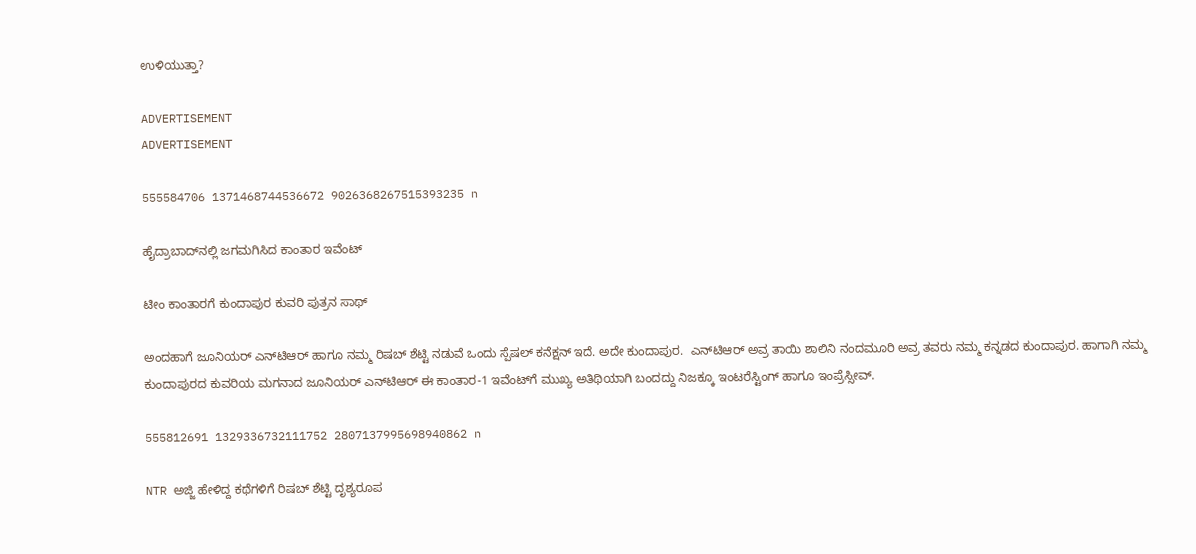ಉಳಿಯುತ್ತಾ?

ADVERTISEMENT
ADVERTISEMENT

555584706 1371468744536672 9026368267515393235 n

ಹೈದ್ರಾಬಾದ್‌‌ನಲ್ಲಿ ಜಗಮಗಿಸಿದ ಕಾಂತಾರ ಇವೆಂಟ್

ಟೀಂ ಕಾಂತಾರಗೆ ಕುಂದಾಪುರ ಕುವರಿ ಪುತ್ರನ ಸಾಥ್

ಅಂದಹಾಗೆ ಜೂನಿಯರ್ ಎನ್‌ಟಿಆರ್ ಹಾಗೂ ನಮ್ಮ ರಿಷಬ್ ಶೆಟ್ಟಿ ನಡುವೆ ಒಂದು ಸ್ಪೆಷಲ್ ಕನೆಕ್ಷನ್ ಇದೆ. ಅದೇ ಕುಂದಾಪುರ.  ಎನ್‌ಟಿಆರ್ ಅವ್ರ ತಾಯಿ ಶಾಲಿನಿ ನಂದಮೂರಿ ಅವ್ರ ತವರು ನಮ್ಮ ಕನ್ನಡದ ಕುಂದಾಪುರ. ಹಾಗಾಗಿ ನಮ್ಮ ಕುಂದಾಪುರದ ಕುವರಿಯ ಮಗನಾದ ಜೂನಿಯರ್ ಎನ್‌ಟಿಆರ್ ಈ ಕಾಂತಾರ-1 ಇವೆಂಟ್‌ಗೆ ಮುಖ್ಯ ಅತಿಥಿಯಾಗಿ ಬಂದದ್ದು ನಿಜಕ್ಕೂ ಇಂಟರೆಸ್ಟಿಂಗ್ ಹಾಗೂ ಇಂಪ್ರೆಸ್ಸೀವ್.

555812691 1329336732111752 2807137995698940862 n

NTR ಅಜ್ಜಿ ಹೇಳಿದ್ದ ಕಥೆಗಳಿಗೆ ರಿಷಬ್ ಶೆಟ್ಟಿ ದೃಶ್ಯರೂಪ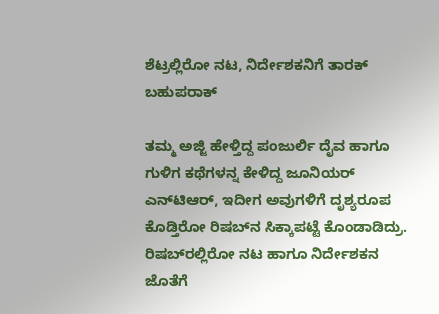ಶೆಟ್ರಲ್ಲಿರೋ ನಟ, ನಿರ್ದೇಶಕನಿಗೆ ತಾರಕ್ ಬಹುಪರಾಕ್

ತಮ್ಮ ಅಜ್ಜಿ ಹೇಳ್ತಿದ್ದ ಪಂಜುರ್ಲಿ ದೈವ ಹಾಗೂ ಗುಳಿಗ ಕಥೆಗಳನ್ನ ಕೇಳಿದ್ದ ಜೂನಿಯರ್ ಎನ್‌ಟಿಆರ್, ಇದೀಗ ಅವುಗಳಿಗೆ ದೃಶ್ಯರೂಪ ಕೊಡ್ತಿರೋ ರಿಷಬ್‌ನ ಸಿಕ್ಕಾಪಟ್ಟೆ ಕೊಂಡಾಡಿದ್ರು. ರಿಷಬ್‌‌ರಲ್ಲಿರೋ ನಟ ಹಾಗೂ ನಿರ್ದೇಶಕನ ಜೊತೆಗೆ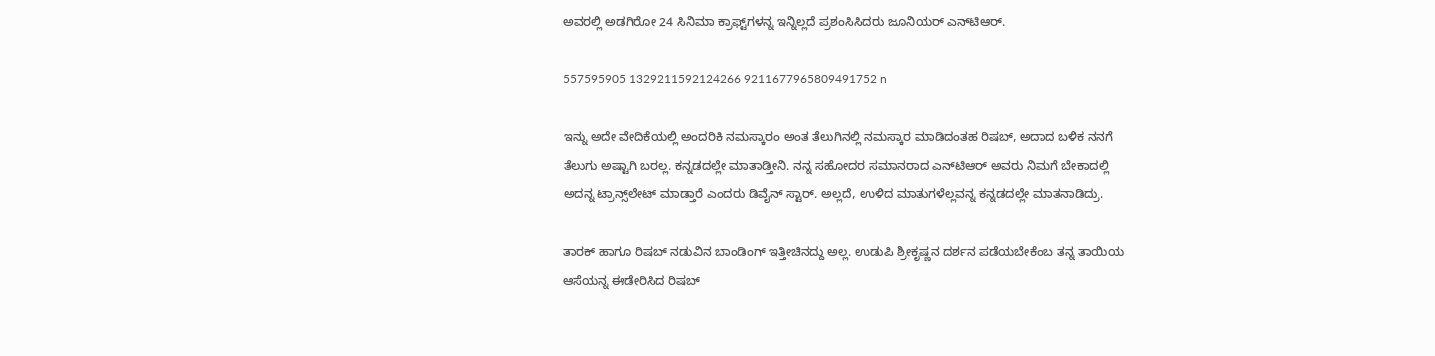ಅವರಲ್ಲಿ ಅಡಗಿರೋ 24 ಸಿನಿಮಾ ಕ್ರಾಫ್ಟ್‌‌ಗಳನ್ನ ಇನ್ನಿಲ್ಲದೆ ಪ್ರಶಂಸಿಸಿದರು ಜೂನಿಯರ್ ಎನ್‌ಟಿಆರ್.

557595905 1329211592124266 9211677965809491752 n

ಇನ್ನು ಅದೇ ವೇದಿಕೆಯಲ್ಲಿ ಅಂದರಿಕಿ ನಮಸ್ಕಾರಂ ಅಂತ ತೆಲುಗಿನಲ್ಲಿ ನಮಸ್ಕಾರ ಮಾಡಿದಂತಹ ರಿಷಬ್, ಅದಾದ ಬಳಿಕ ನನಗೆ ತೆಲುಗು ಅಷ್ಟಾಗಿ ಬರಲ್ಲ. ಕನ್ನಡದಲ್ಲೇ ಮಾತಾಡ್ತೀನಿ. ನನ್ನ ಸಹೋದರ ಸಮಾನರಾದ ಎನ್‌ಟಿಆರ್ ಅವರು ನಿಮಗೆ ಬೇಕಾದಲ್ಲಿ ಅದನ್ನ ಟ್ರಾನ್ಸ್‌‌ಲೇಟ್ ಮಾಡ್ತಾರೆ ಎಂದರು ಡಿವೈನ್ ಸ್ಟಾರ್. ಅಲ್ಲದೆ, ಉಳಿದ ಮಾತುಗಳೆಲ್ಲವನ್ನ ಕನ್ನಡದಲ್ಲೇ ಮಾತನಾಡಿದ್ರು.

ತಾರಕ್ ಹಾಗೂ ರಿಷಬ್ ನಡುವಿನ ಬಾಂಡಿಂಗ್ ಇತ್ತೀಚಿನದ್ದು ಅಲ್ಲ. ಉಡುಪಿ ಶ್ರೀಕೃಷ್ಣನ ದರ್ಶನ ಪಡೆಯಬೇಕೆಂಬ ತನ್ನ ತಾಯಿಯ ಆಸೆಯನ್ನ ಈಡೇರಿಸಿದ ರಿಷಬ್‌‌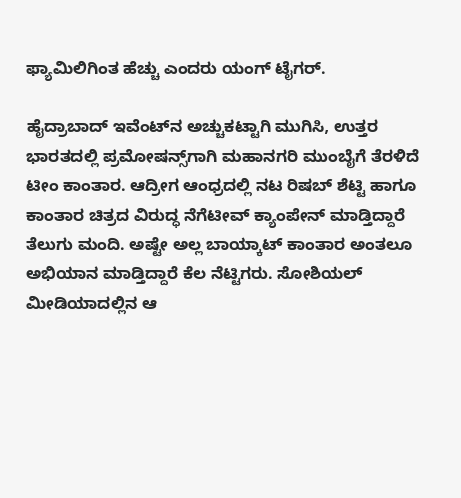ಫ್ಯಾಮಿಲಿಗಿಂತ ಹೆಚ್ಚು ಎಂದರು ಯಂಗ್ ಟೈಗರ್.

ಹೈದ್ರಾಬಾದ್ ಇವೆಂಟ್‌ನ ಅಚ್ಚುಕಟ್ಟಾಗಿ ಮುಗಿಸಿ, ಉತ್ತರ ಭಾರತದಲ್ಲಿ ಪ್ರಮೋಷನ್ಸ್‌ಗಾಗಿ ಮಹಾನಗರಿ ಮುಂಬೈಗೆ ತೆರಳಿದೆ ಟೀಂ ಕಾಂತಾರ. ಆದ್ರೀಗ ಆಂಧ್ರದಲ್ಲಿ ನಟ ರಿಷಬ್ ಶೆಟ್ಟಿ ಹಾಗೂ ಕಾಂತಾರ ಚಿತ್ರದ ವಿರುದ್ಧ ನೆಗೆಟೀವ್ ಕ್ಯಾಂಪೇನ್ ಮಾಡ್ತಿದ್ದಾರೆ ತೆಲುಗು ಮಂದಿ. ಅಷ್ಟೇ ಅಲ್ಲ ಬಾಯ್ಕಾಟ್ ಕಾಂತಾರ ಅಂತಲೂ ಅಭಿಯಾನ ಮಾಡ್ತಿದ್ದಾರೆ ಕೆಲ ನೆಟ್ಟಿಗರು. ಸೋಶಿಯಲ್ ಮೀಡಿಯಾದಲ್ಲಿನ ಆ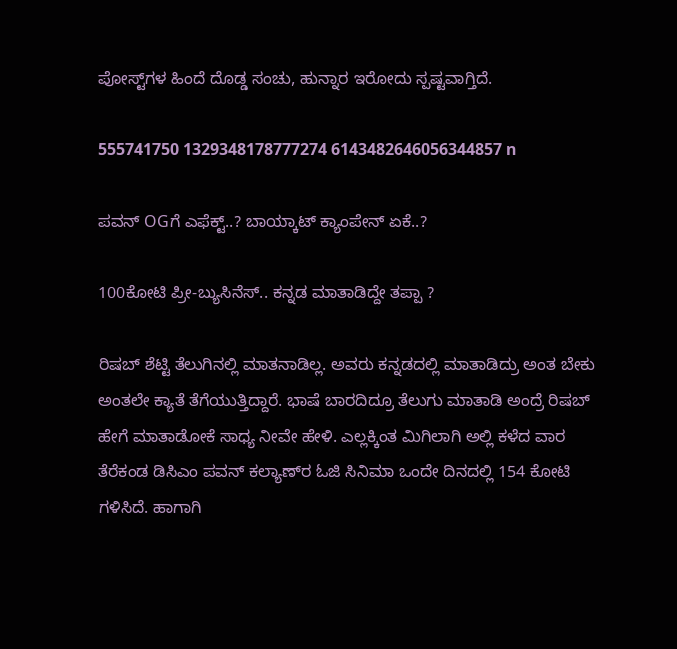ಪೋಸ್ಟ್‌‌ಗಳ ಹಿಂದೆ ದೊಡ್ಡ ಸಂಚು, ಹುನ್ನಾರ ಇರೋದು ಸ್ಪಷ್ಟವಾಗ್ತಿದೆ.

555741750 1329348178777274 6143482646056344857 n

ಪವನ್ OGಗೆ ಎಫೆಕ್ಟ್..? ಬಾಯ್ಕಾಟ್ ಕ್ಯಾಂಪೇನ್ ಏಕೆ..?

100ಕೋಟಿ ಪ್ರೀ-ಬ್ಯುಸಿನೆಸ್.. ಕನ್ನಡ ಮಾತಾಡಿದ್ದೇ ತಪ್ಪಾ ?

ರಿಷಬ್ ಶೆಟ್ಟಿ ತೆಲುಗಿನಲ್ಲಿ ಮಾತನಾಡಿಲ್ಲ. ಅವರು ಕನ್ನಡದಲ್ಲಿ ಮಾತಾಡಿದ್ರು ಅಂತ ಬೇಕು ಅಂತಲೇ ಕ್ಯಾತೆ ತೆಗೆಯುತ್ತಿದ್ದಾರೆ. ಭಾಷೆ ಬಾರದಿದ್ರೂ ತೆಲುಗು ಮಾತಾಡಿ ಅಂದ್ರೆ ರಿಷಬ್ ಹೇಗೆ ಮಾತಾಡೋಕೆ ಸಾಧ್ಯ ನೀವೇ ಹೇಳಿ. ಎಲ್ಲಕ್ಕಿಂತ ಮಿಗಿಲಾಗಿ ಅಲ್ಲಿ ಕಳೆದ ವಾರ ತೆರೆಕಂಡ ಡಿಸಿಎಂ ಪವನ್ ಕಲ್ಯಾಣ್‌ರ ಓಜಿ ಸಿನಿಮಾ ಒಂದೇ ದಿನದಲ್ಲಿ 154 ಕೋಟಿ ಗಳಿಸಿದೆ. ಹಾಗಾಗಿ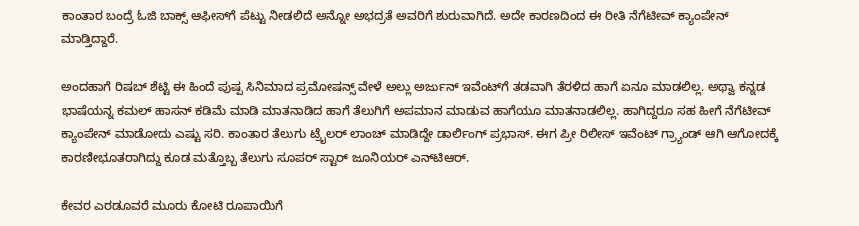ಕಾಂತಾರ ಬಂದ್ರೆ ಓಜಿ ಬಾಕ್ಸ್ ಆಫೀಸ್‌ಗೆ ಪೆಟ್ಟು ನೀಡಲಿದೆ ಅನ್ನೋ ಅಭದ್ರತೆ ಅವರಿಗೆ ಶುರುವಾಗಿದೆ. ಅದೇ ಕಾರಣದಿಂದ ಈ ರೀತಿ ನೆಗೆಟೀವ್ ಕ್ಯಾಂಪೇನ್‌ ಮಾಡ್ತಿದ್ದಾರೆ.

ಅಂದಹಾಗೆ ರಿಷಬ್ ಶೆಟ್ಟಿ ಈ ಹಿಂದೆ ಪುಷ್ಪ ಸಿನಿಮಾದ ಪ್ರಮೋಷನ್ಸ್ ವೇಳೆ ಅಲ್ಲು ಅರ್ಜುನ್ ಇವೆಂಟ್‌ಗೆ ತಡವಾಗಿ ತೆರಳಿದ ಹಾಗೆ ಏನೂ ಮಾಡಲಿಲ್ಲ. ಅಥ್ವಾ ಕನ್ನಡ ಭಾಷೆಯನ್ನ ಕಮಲ್ ಹಾಸನ್ ಕಡಿಮೆ ಮಾಡಿ ಮಾತನಾಡಿದ ಹಾಗೆ ತೆಲುಗಿಗೆ ಅಪಮಾನ ಮಾಡುವ ಹಾಗೆಯೂ ಮಾತನಾಡಲಿಲ್ಲ. ಹಾಗಿದ್ದರೂ ಸಹ ಹೀಗೆ ನೆಗೆಟೀವ್ ಕ್ಯಾಂಪೇನ್ ಮಾಡೋದು ಎಷ್ಟು ಸರಿ. ಕಾಂತಾರ ತೆಲುಗು ಟ್ರೈಲರ್ ಲಾಂಚ್ ಮಾಡಿದ್ದೇ ಡಾರ್ಲಿಂಗ್ ಪ್ರಭಾಸ್. ಈಗ ಪ್ರೀ ರಿಲೀಸ್ ಇವೆಂಟ್‌‌ ಗ್ರ್ಯಾಂಡ್ ಆಗಿ ಆಗೋದಕ್ಕೆ ಕಾರಣೀಭೂತರಾಗಿದ್ದು ಕೂಡ ಮತ್ತೊಬ್ಬ ತೆಲುಗು ಸೂಪರ್ ಸ್ಟಾರ್ ಜೂನಿಯರ್ ಎನ್‌ಟಿಆರ್.

ಕೇವರ ಎರಡೂವರೆ ಮೂರು ಕೋಟಿ ರೂಪಾಯಿಗೆ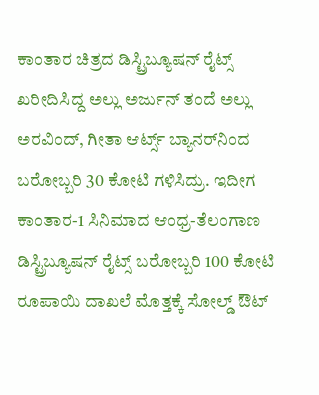ಕಾಂತಾರ ಚಿತ್ರದ ಡಿಸ್ಟ್ರಿಬ್ಯೂಷನ್ ರೈಟ್ಸ್ ಖರೀದಿಸಿದ್ದ ಅಲ್ಲು ಅರ್ಜುನ್ ತಂದೆ ಅಲ್ಲು ಅರವಿಂದ್, ಗೀತಾ ಆರ್ಟ್ಸ್ ಬ್ಯಾನರ್‌‌‌ನಿಂದ ಬರೋಬ್ಬರಿ 30 ಕೋಟಿ ಗಳಿಸಿದ್ರು. ಇದೀಗ ಕಾಂತಾರ-1 ಸಿನಿಮಾದ ಆಂಧ್ರ-ತೆಲಂಗಾಣ ಡಿಸ್ಟ್ರಿಬ್ಯೂಷನ್ ರೈಟ್ಸ್ ಬರೋಬ್ಬರಿ 100 ಕೋಟಿ ರೂಪಾಯಿ ದಾಖಲೆ ಮೊತ್ತಕ್ಕೆ ಸೋಲ್ಡ್ ಔಟ್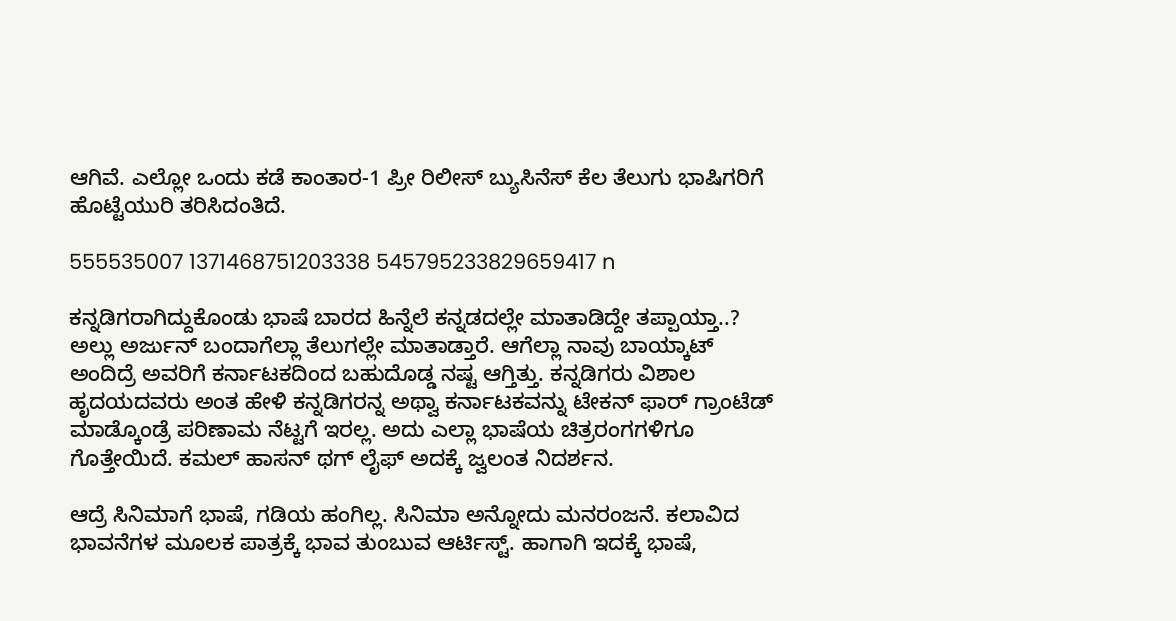ಆಗಿವೆ. ಎಲ್ಲೋ ಒಂದು ಕಡೆ ಕಾಂತಾರ-1 ಪ್ರೀ ರಿಲೀಸ್ ಬ್ಯುಸಿನೆಸ್ ಕೆಲ ತೆಲುಗು ಭಾಷಿಗರಿಗೆ ಹೊಟ್ಟೆಯುರಿ ತರಿಸಿದಂತಿದೆ.

555535007 1371468751203338 545795233829659417 n

ಕನ್ನಡಿಗರಾಗಿದ್ದುಕೊಂಡು ಭಾಷೆ ಬಾರದ ಹಿನ್ನೆಲೆ ಕನ್ನಡದಲ್ಲೇ ಮಾತಾಡಿದ್ದೇ ತಪ್ಪಾಯ್ತಾ..? ಅಲ್ಲು ಅರ್ಜುನ್ ಬಂದಾಗೆಲ್ಲಾ ತೆಲುಗಲ್ಲೇ ಮಾತಾಡ್ತಾರೆ. ಆಗೆಲ್ಲಾ ನಾವು ಬಾಯ್ಕಾಟ್ ಅಂದಿದ್ರೆ ಅವರಿಗೆ ಕರ್ನಾಟಕದಿಂದ ಬಹುದೊಡ್ಡ ನಷ್ಟ ಆಗ್ತಿತ್ತು. ಕನ್ನಡಿಗರು ವಿಶಾಲ ಹೃದಯದವರು ಅಂತ ಹೇಳಿ ಕನ್ನಡಿಗರನ್ನ ಅಥ್ವಾ ಕರ್ನಾಟಕವನ್ನು ಟೇಕನ್ ಫಾರ್ ಗ್ರಾಂಟೆಡ್ ಮಾಡ್ಕೊಂಡ್ರೆ ಪರಿಣಾಮ ನೆಟ್ಟಗೆ ಇರಲ್ಲ. ಅದು ಎಲ್ಲಾ ಭಾಷೆಯ ಚಿತ್ರರಂಗಗಳಿಗೂ ಗೊತ್ತೇಯಿದೆ. ಕಮಲ್ ಹಾಸನ್ ಥಗ್ ಲೈಫ್ ಅದಕ್ಕೆ ಜ್ವಲಂತ ನಿದರ್ಶನ.

ಆದ್ರೆ ಸಿನಿಮಾಗೆ ಭಾಷೆ, ಗಡಿಯ ಹಂಗಿಲ್ಲ. ಸಿನಿಮಾ ಅನ್ನೋದು ಮನರಂಜನೆ. ಕಲಾವಿದ ಭಾವನೆಗಳ ಮೂಲಕ ಪಾತ್ರಕ್ಕೆ ಭಾವ ತುಂಬುವ ಆರ್ಟಿಸ್ಟ್. ಹಾಗಾಗಿ ಇದಕ್ಕೆ ಭಾಷೆ,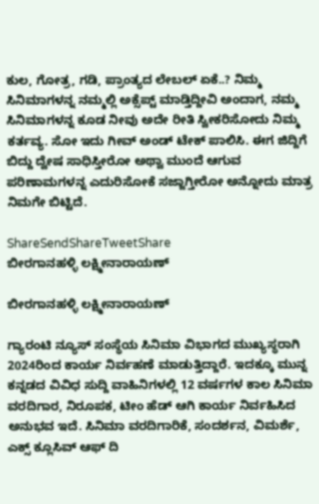ಕುಲ, ಗೋತ್ರ, ಗಡಿ, ಪ್ರಾಂತ್ಯದ ಲೇಬಲ್ ಏಕೆ..? ನಿಮ್ಮ ಸಿನಿಮಾಗಳನ್ನ ನಮ್ಮಲ್ಲಿ ಅಕ್ಸೆಪ್ಟ್ ಮಾಡ್ತಿದ್ದೀವಿ ಅಂದಾಗ, ನಮ್ಮ ಸಿನಿಮಾಗಳನ್ನ ಕೂಡ ನೀವು ಅದೇ ರೀತಿ ಸ್ವೀಕರಿಸೋದು ನಿಮ್ಮ ಕರ್ತವ್ಯ. ಸೋ ಇದು ಗೀವ್ ಅಂಡ್ ಟೇಕ್ ಪಾಲಿಸಿ. ಈಗ ಜಿದ್ದಿಗೆ ಬಿದ್ದು ದ್ವೇಷ ಸಾಧಿಸ್ತೀರೋ ಅಥ್ವಾ ಮುಂದೆ ಆಗುವ ಪರಿಣಾಮಗಳನ್ನ ಎದುರಿಸೋಕೆ ಸಜ್ಜಾಗ್ತೀರೋ ಅನ್ನೋದು ಮಾತ್ರ ನಿಮಗೇ ಬಿಟ್ಟಿದೆ.

ShareSendShareTweetShare
ಬೀರಗಾನಹಳ್ಳಿ ಲಕ್ಷ್ಮೀನಾರಾಯಣ್

ಬೀರಗಾನಹಳ್ಳಿ ಲಕ್ಷ್ಮೀನಾರಾಯಣ್

ಗ್ಯಾರಂಟಿ ನ್ಯೂಸ್ ಸಂಸ್ಥೆಯ ಸಿನಿಮಾ ವಿಭಾಗದ ಮುಖ್ಯಸ್ಥರಾಗಿ 2024ರಿಂದ ಕಾರ್ಯ ನಿರ್ವಹಣೆ ಮಾಡುತ್ತಿದ್ದಾರೆ. ಇದಕ್ಕೂ ಮುನ್ನ ಕನ್ನಡದ ವಿವಿಧ ಸುದ್ದಿ ವಾಹಿನಿಗಳಲ್ಲಿ 12 ವರ್ಷಗಳ ಕಾಲ ಸಿನಿಮಾ ವರದಿಗಾರ, ನಿರೂಪಕ, ಟೀಂ ಹೆಡ್ ಆಗಿ ಕಾರ್ಯ ನಿರ್ವಹಿಸಿದ ಅನುಭವ ಇದೆ. ಸಿನಿಮಾ ವರದಿಗಾರಿಕೆ, ಸಂದರ್ಶನ, ವಿಮರ್ಶೆ, ಎಕ್ಸ್ ಕ್ಲೂಸಿವ್ ಆಫ್ ದಿ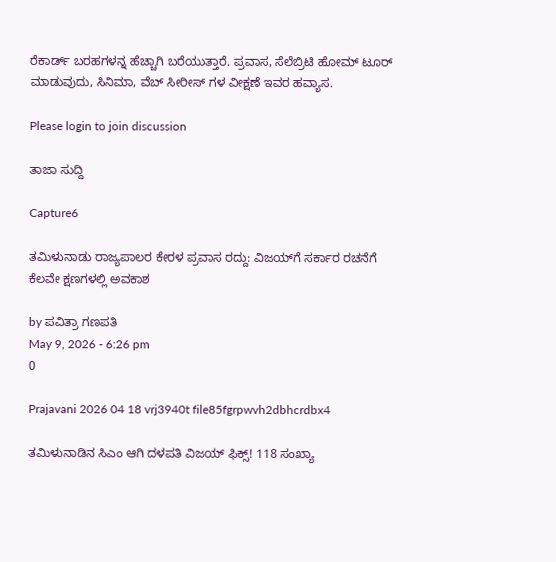ರೆಕಾರ್ಡ್ ಬರಹಗಳನ್ನ ಹೆಚ್ಚಾಗಿ ಬರೆಯುತ್ತಾರೆ. ಪ್ರವಾಸ, ಸೆಲೆಬ್ರಿಟಿ ಹೋಮ್ ಟೂರ್ ಮಾಡುವುದು, ಸಿನಿಮಾ, ವೆಬ್ ಸೀರೀಸ್ ಗಳ ವೀಕ್ಷಣೆ ಇವರ ಹವ್ಯಾಸ.

Please login to join discussion

ತಾಜಾ ಸುದ್ದಿ

Capture6

ತಮಿಳುನಾಡು ರಾಜ್ಯಪಾಲರ ಕೇರಳ ಪ್ರವಾಸ ರದ್ದು: ವಿಜಯ್‌ಗೆ ಸರ್ಕಾರ ರಚನೆಗೆ ಕೆಲವೇ ಕ್ಷಣಗಳಲ್ಲಿ ಅವಕಾಶ

by ಪವಿತ್ರಾ ಗಣಪತಿ
May 9, 2026 - 6:26 pm
0

Prajavani 2026 04 18 vrj3940t file85fgrpwvh2dbhcrdbx4

ತಮಿಳುನಾಡಿನ ಸಿಎಂ ಆಗಿ ದಳಪತಿ ವಿಜಯ್ ಫಿಕ್ಸ್! 118 ಸಂಖ್ಯಾ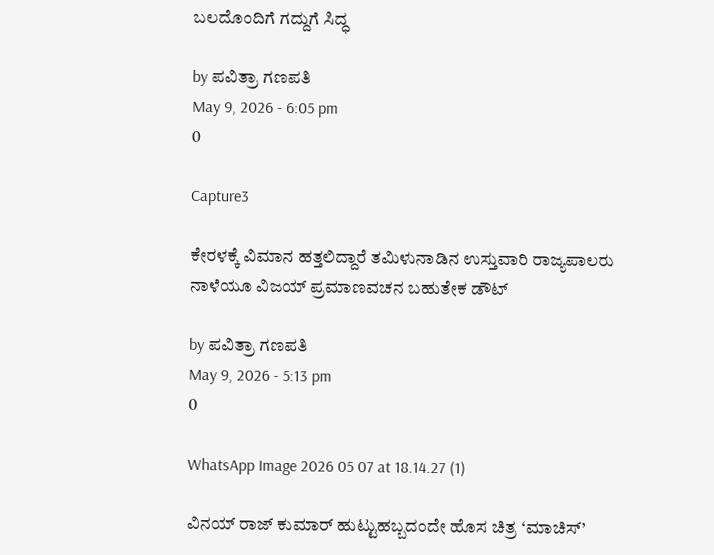ಬಲದೊಂದಿಗೆ ಗದ್ದುಗೆ ಸಿದ್ಧ

by ಪವಿತ್ರಾ ಗಣಪತಿ
May 9, 2026 - 6:05 pm
0

Capture3

ಕೇರಳಕ್ಕೆ ವಿಮಾನ ಹತ್ತಲಿದ್ದಾರೆ ತಮಿಳುನಾಡಿನ ಉಸ್ತುವಾರಿ ರಾಜ್ಯಪಾಲರು ನಾಳೆಯೂ ವಿಜಯ್‌ ಪ್ರಮಾಣವಚನ ಬಹುತೇಕ ಡೌಟ್‌

by ಪವಿತ್ರಾ ಗಣಪತಿ
May 9, 2026 - 5:13 pm
0

WhatsApp Image 2026 05 07 at 18.14.27 (1)

ವಿನಯ್ ರಾಜ್ ಕುಮಾರ್ ಹುಟ್ಟುಹಬ್ಬದಂದೇ ಹೊಸ ಚಿತ್ರ ‘ಮಾಚಿಸ್’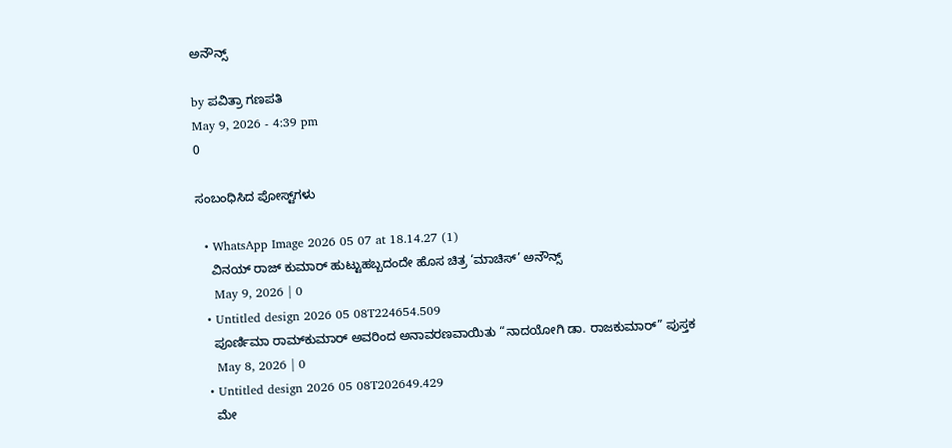ಅನೌನ್ಸ್‌

by ಪವಿತ್ರಾ ಗಣಪತಿ
May 9, 2026 - 4:39 pm
0

ಸಂಬಂಧಿಸಿದ ಪೋಸ್ಟ್‌ಗಳು

  • WhatsApp Image 2026 05 07 at 18.14.27 (1)
    ವಿನಯ್ ರಾಜ್ ಕುಮಾರ್ ಹುಟ್ಟುಹಬ್ಬದಂದೇ ಹೊಸ ಚಿತ್ರ ‘ಮಾಚಿಸ್’ ಅನೌನ್ಸ್‌
    May 9, 2026 | 0
  • Untitled design 2026 05 08T224654.509
    ಪೂರ್ಣಿಮಾ ರಾಮ್‌ಕುಮಾರ್ ಅವರಿಂದ ಅನಾವರಣವಾಯಿತು “ನಾದಯೋಗಿ ಡಾ. ರಾಜಕುಮಾರ್” ಪುಸ್ತಕ
    May 8, 2026 | 0
  • Untitled design 2026 05 08T202649.429
    ಮೇ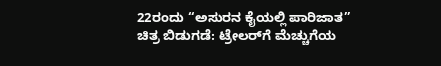22ರಂದು “ಅಸುರನ ಕೈಯಲ್ಲಿ ಪಾರಿಜಾತ” ಚಿತ್ರ ಬಿಡುಗಡೆ: ಟ್ರೇಲರ್‌ಗೆ ಮೆಚ್ಚುಗೆಯ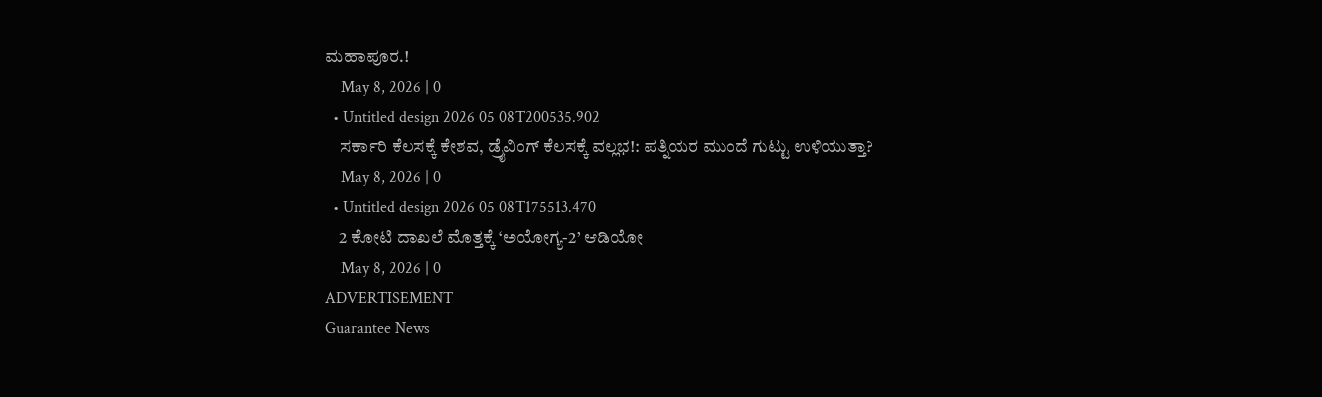ಮಹಾಪೂರ.!
    May 8, 2026 | 0
  • Untitled design 2026 05 08T200535.902
    ಸರ್ಕಾರಿ ಕೆಲಸಕ್ಕೆ ಕೇಶವ, ಡ್ರೈವಿಂಗ್ ಕೆಲಸಕ್ಕೆ ವಲ್ಲಭ!: ಪತ್ನಿಯರ ಮುಂದೆ ಗುಟ್ಟು ಉಳಿಯುತ್ತಾ?
    May 8, 2026 | 0
  • Untitled design 2026 05 08T175513.470
    2 ಕೋಟಿ ದಾಖಲೆ ಮೊತ್ತಕ್ಕೆ ‘ಅಯೋಗ್ಯ-2’ ಆಡಿಯೋ
    May 8, 2026 | 0
ADVERTISEMENT
Guarantee News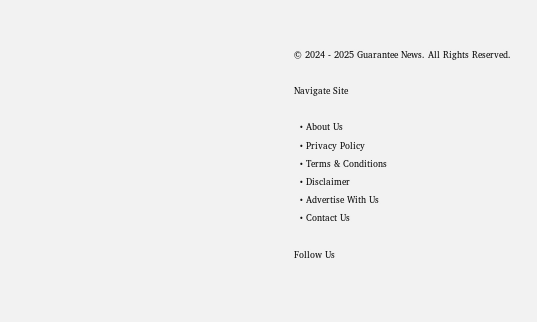© 2024 - 2025 Guarantee News. All Rights Reserved.

Navigate Site

  • About Us
  • Privacy Policy
  • Terms & Conditions
  • Disclaimer
  • Advertise With Us
  • Contact Us

Follow Us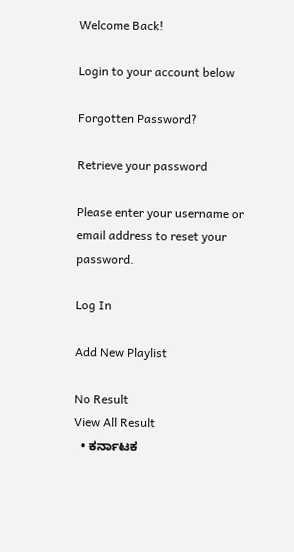Welcome Back!

Login to your account below

Forgotten Password?

Retrieve your password

Please enter your username or email address to reset your password.

Log In

Add New Playlist

No Result
View All Result
  • ಕರ್ನಾಟಕ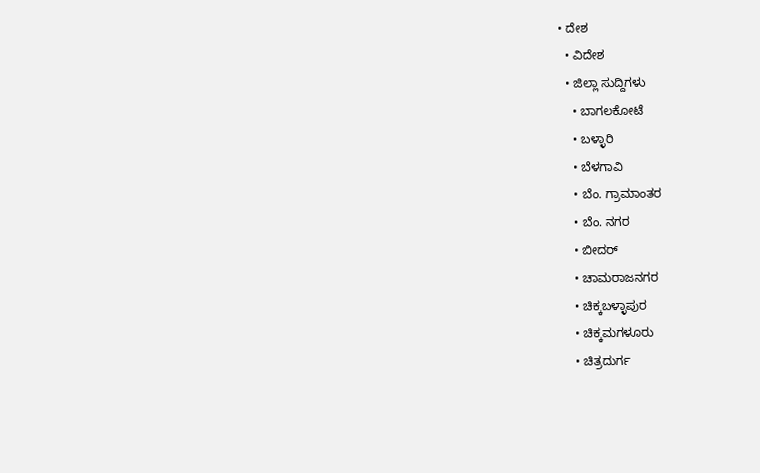• ದೇಶ
  • ವಿದೇಶ
  • ಜಿಲ್ಲಾ ಸುದ್ದಿಗಳು
    • ಬಾಗಲಕೋಟೆ
    • ಬಳ್ಳಾರಿ
    • ಬೆಳಗಾವಿ
    • ಬೆಂ. ಗ್ರಾಮಾಂತರ
    • ಬೆಂ. ನಗರ
    • ಬೀದರ್
    • ಚಾಮರಾಜನಗರ
    • ಚಿಕ್ಕಬಳ್ಳಾಪುರ
    • ಚಿಕ್ಕಮಗಳೂರು
    • ಚಿತ್ರದುರ್ಗ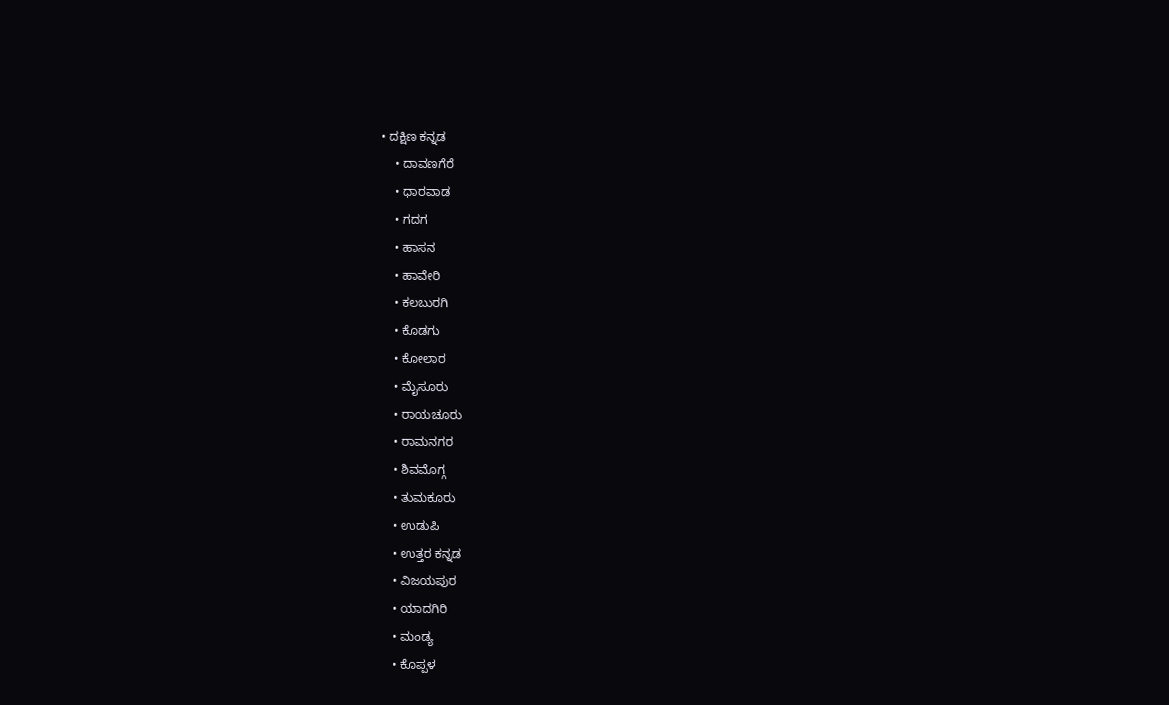• ದಕ್ಷಿಣ ಕನ್ನಡ
    • ದಾವಣಗೆರೆ
    • ಧಾರವಾಡ
    • ಗದಗ
    • ಹಾಸನ
    • ಹಾವೇರಿ
    • ಕಲಬುರಗಿ
    • ಕೊಡಗು
    • ಕೋಲಾರ
    • ಮೈಸೂರು
    • ರಾಯಚೂರು
    • ರಾಮನಗರ
    • ಶಿವಮೊಗ್ಗ
    • ತುಮಕೂರು
    • ಉಡುಪಿ
    • ಉತ್ತರ ಕನ್ನಡ
    • ವಿಜಯಪುರ
    • ಯಾದಗಿರಿ
    • ಮಂಡ್ಯ
    • ಕೊಪ್ಪಳ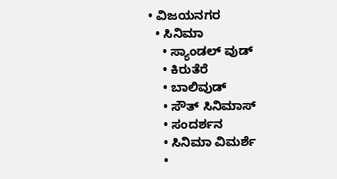• ವಿಜಯನಗರ
  • ಸಿನಿಮಾ
    • ಸ್ಯಾಂಡಲ್ ವುಡ್
    • ಕಿರುತೆರೆ
    • ಬಾಲಿವುಡ್
    • ಸೌತ್ ಸಿನಿಮಾಸ್
    • ಸಂದರ್ಶನ
    • ಸಿನಿಮಾ ವಿಮರ್ಶೆ
    •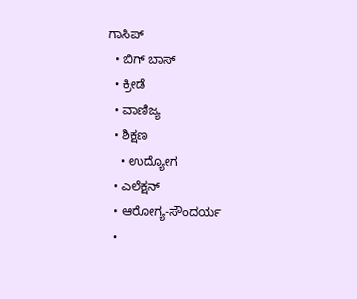ಗಾಸಿಪ್
  • ಬಿಗ್ ಬಾಸ್
  • ಕ್ರೀಡೆ
  • ವಾಣಿಜ್ಯ
  • ಶಿಕ್ಷಣ
    • ಉದ್ಯೋಗ
  • ಎಲೆಕ್ಷನ್
  • ಆರೋಗ್ಯ-ಸೌಂದರ್ಯ
  •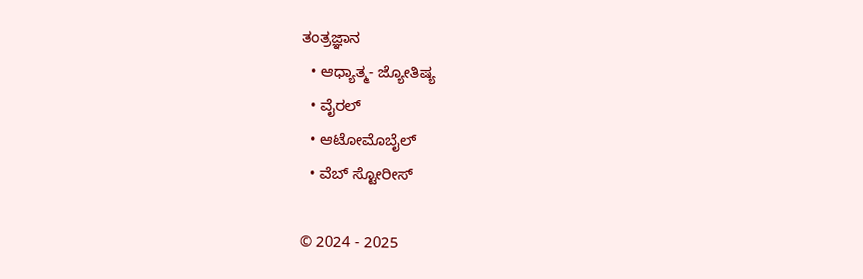ತಂತ್ರಜ್ಞಾನ
  • ಆಧ್ಯಾತ್ಮ- ಜ್ಯೋತಿಷ್ಯ
  • ವೈರಲ್
  • ಆಟೋಮೊಬೈಲ್
  • ವೆಬ್ ಸ್ಟೋರೀಸ್

© 2024 - 2025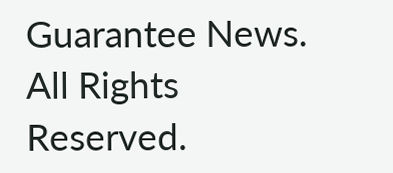Guarantee News. All Rights Reserved.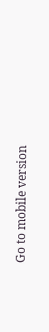Go to mobile version